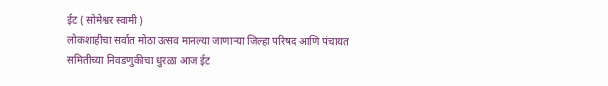ईट ( सोमेश्वर स्वामी )
लोकशाहीचा सर्वात मोठा उत्सव मानल्या जाणाऱ्या जिल्हा परिषद आणि पंचायत समितीच्या निवडणुकीचा धुरळा आज ईट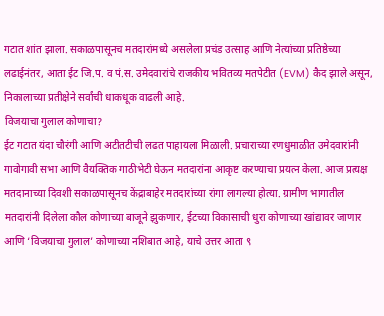गटात शांत झाला. सकाळपासूनच मतदारांमध्ये असलेला प्रचंड उत्साह आणि नेत्यांच्या प्रतिष्ठेच्या लढाईनंतर, आता ईट जि.प. व पं.स. उमेदवारांचे राजकीय भवितव्य मतपेटीत (EVM) कैद झाले असून, निकालाच्या प्रतीक्षेने सर्वांची धाकधूक वाढली आहे.
विजयाचा गुलाल कोणाचा?
ईट गटात यंदा चौरंगी आणि अटीतटीची लढत पाहायला मिळाली. प्रचाराच्या रणधुमाळीत उमेदवारांनी गावोगावी सभा आणि वैयक्तिक गाठीभेटी घेऊन मतदारांना आकृष्ट करण्याचा प्रयत्न केला. आज प्रत्यक्ष मतदानाच्या दिवशी सकाळपासूनच केंद्राबाहेर मतदारांच्या रांगा लागल्या होत्या. ग्रामीण भागातील मतदारांनी दिलेला कौल कोणाच्या बाजूने झुकणार, ईटच्या विकासाची धुरा कोणाच्या खांद्यावर जाणार आणि ‘विजयाचा गुलाल’ कोणाच्या नशिबात आहे, याचे उत्तर आता ९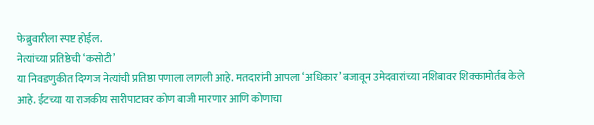फेब्रुवारीला स्पष्ट होईल.
नेत्यांच्या प्रतिष्ठेची ‘कसोटी’
या निवडणुकीत दिग्गज नेत्यांची प्रतिष्ठा पणाला लागली आहे. मतदारांनी आपला ‘अधिकार’ बजावून उमेदवारांच्या नशिबावर शिक्कामोर्तब केले आहे. ईटच्या या राजकीय सारीपाटावर कोण बाजी मारणार आणि कोणाचा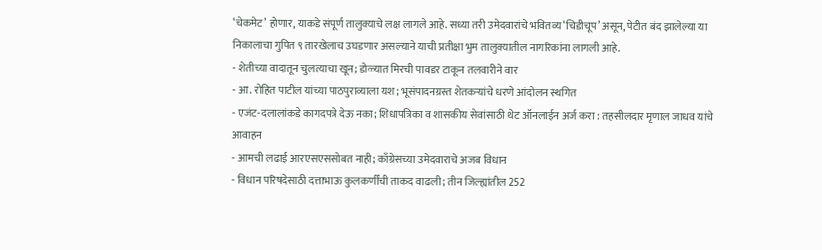‘चेकमेट’ होणार, याकडे संपूर्ण तालुक्याचे लक्ष लागले आहे. सध्या तरी उमेदवारांचे भवितव्य ‘चिडीचूप’ असून, पेटीत बंद झालेल्या या निकालाचा गुपित ९ तारखेलाच उघडणार असल्याने याची प्रतीक्षा भुम तालुक्यातील नागरिकांना लागली आहे.
- शेतीच्या वादातून चुलत्याचा खून; डोळ्यात मिरची पावडर टाकून तलवारीने वार
- आ. रोहित पाटील यांच्या पाठपुराव्याला यश; भूसंपादनग्रस्त शेतकऱ्यांचे धरणे आंदोलन स्थगित
- एजंट-दलालांकडे कागदपत्रे देऊ नका; शिधापत्रिका व शासकीय सेवांसाठी थेट ऑनलाईन अर्ज करा : तहसीलदार मृणाल जाधव यांचे आवाहन
- आमची लढाई आरएसएससोबत नाही; काँग्रेसच्या उमेदवाराचे अजब विधान
- विधान परिषदेसाठी दत्ताभाऊ कुलकर्णींची ताकद वाढली; तीन जिल्ह्यांतील 252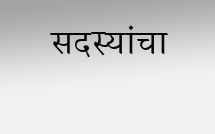सदस्यांचा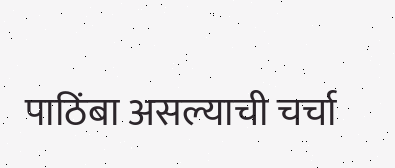पाठिंबा असल्याची चर्चा